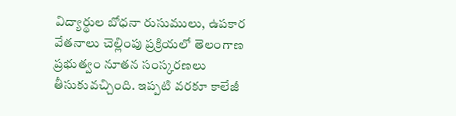విద్యార్థుల బోధనా రుసుములు, ఉపకార వేతనాలు చెల్లింపు ప్రక్రియలో తెలంగాణ ప్రభుత్వం నూతన సంస్కరణలు తీసుకువచ్చింది. ఇప్పటి వరకూ కాలేజీ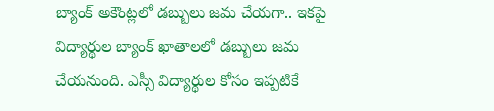బ్యాంక్ అకౌంట్లలో డబ్బులు జమ చేయగా.. ఇకపై విద్యార్థుల బ్యాంక్ ఖాతాలలో డబ్బులు జమ చేయనుంది. ఎస్సీ విద్యార్థుల కోసం ఇప్పటికే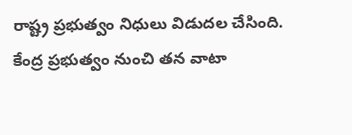రాష్ట్ర ప్రభుత్వం నిధులు విడుదల చేసింది. కేంద్ర ప్రభుత్వం నుంచి తన వాటా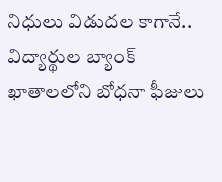నిధులు విడుదల కాగానే.. విద్యార్థుల బ్యాంక్ ఖాతాలలోని బోధనా ఫీజులు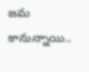జమ కానున్నాయి..